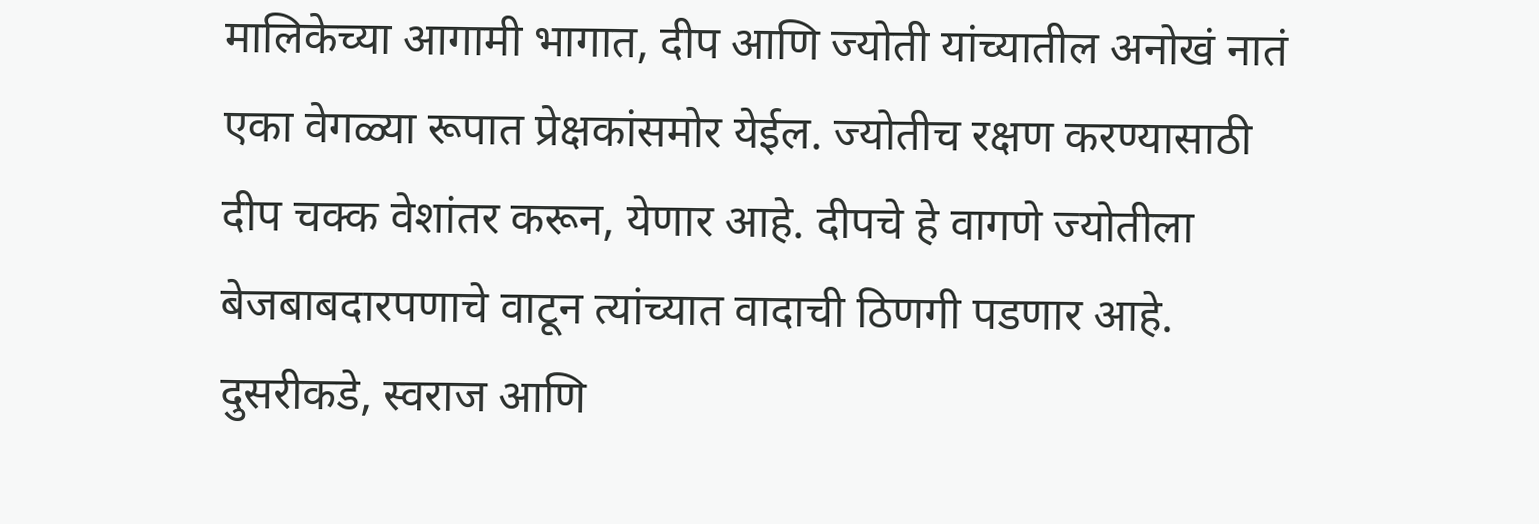मालिकेच्या आगामी भागात, दीप आणि ज्योती यांच्यातील अनोखं नातं एका वेगळ्या रूपात प्रेक्षकांसमोर येईल. ज्योतीच रक्षण करण्यासाठी दीप चक्क वेशांतर करून, येणार आहे. दीपचे हे वागणे ज्योतीला बेजबाबदारपणाचे वाटून त्यांच्यात वादाची ठिणगी पडणार आहे. दुसरीकडे, स्वराज आणि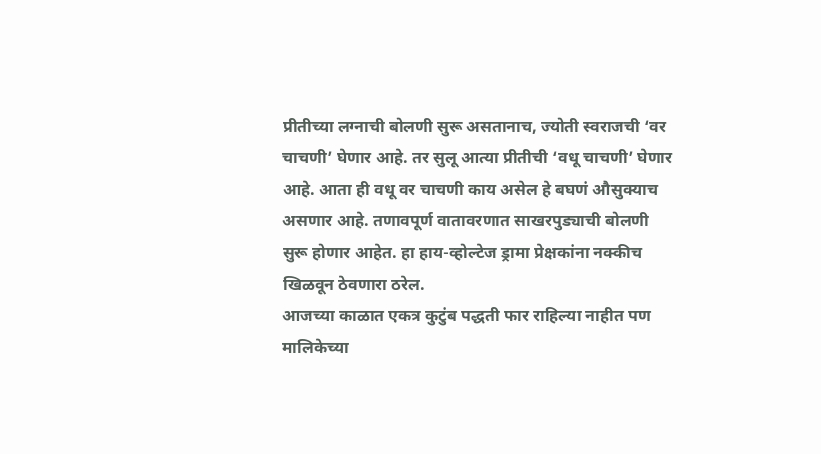प्रीतीच्या लग्नाची बोलणी सुरू असतानाच, ज्योती स्वराजची ‘वर चाचणी’ घेणार आहे. तर सुलू आत्या प्रीतीची ‘वधू चाचणी’ घेणार आहे. आता ही वधू वर चाचणी काय असेल हे बघणं औसुक्याच असणार आहे. तणावपूर्ण वातावरणात साखरपुड्याची बोलणी सुरू होणार आहेत. हा हाय-व्होल्टेज ड्रामा प्रेक्षकांना नक्कीच खिळवून ठेवणारा ठरेल.
आजच्या काळात एकत्र कुटुंब पद्धती फार राहिल्या नाहीत पण मालिकेच्या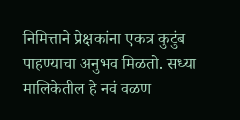निमित्ताने प्रेक्षकांना एकत्र कुटुंब पाहण्याचा अनुभव मिळतो. सध्या मालिकेतील हे नवं वळण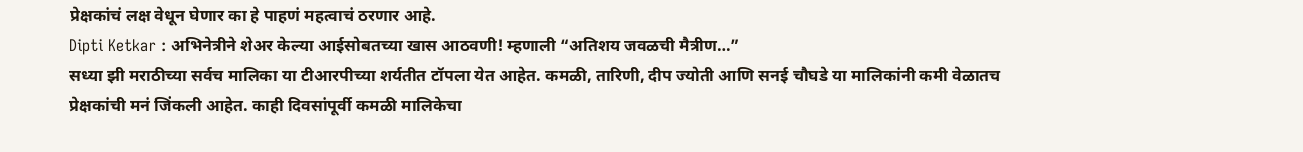प्रेक्षकांचं लक्ष वेधून घेणार का हे पाहणं महत्वाचं ठरणार आहे.
Dipti Ketkar : अभिनेत्रीने शेअर केल्या आईसोबतच्या खास आठवणी! म्हणाली “अतिशय जवळची मैत्रीण…”
सध्या झी मराठीच्या सर्वच मालिका या टीआरपीच्या शर्यतीत टॉपला येत आहेत. कमळी, तारिणी, दीप ज्योती आणि सनई चौघडे या मालिकांनी कमी वेळातच प्रेक्षकांची मनं जिंकली आहेत. काही दिवसांपूर्वी कमळी मालिकेचा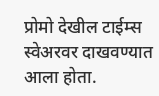प्रोमो देखील टाईम्स स्वेअरवर दाखवण्यात आला होता.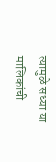त्यामुळे सध्या या मालिकांची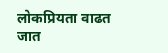लोकप्रियता वाढत जात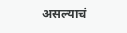असल्याचं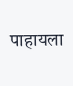पाहायला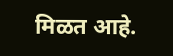मिळत आहे.